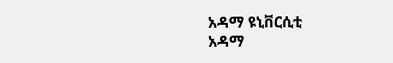አዳማ ዩኒቨርሲቲ
አዳማ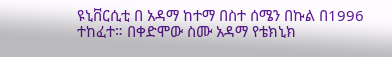ዩኒቨርሲቲ በ አዳማ ከተማ በስተ ሰሜን በኩል በ1996 ተከፈተ። በቀድሞው ስሙ አዳማ የቴክኒክ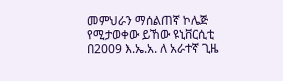መምህራን ማሰልጠኛ ኮሌጅ የሚታወቀው ይኸው ዩኒቨርሲቲ በ2009 እ.ኤ.አ. ለ አራተኛ ጊዜ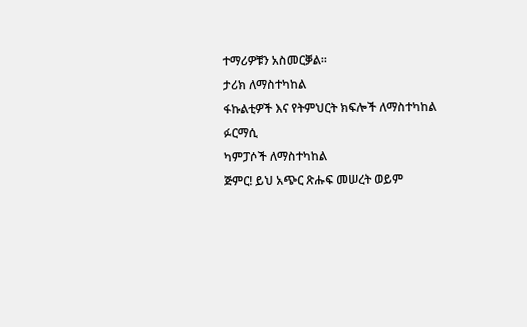ተማሪዎቹን አስመርቓል።
ታሪክ ለማስተካከል
ፋኩልቲዎች እና የትምህርት ክፍሎች ለማስተካከል
ፉርማሲ
ካምፓሶች ለማስተካከል
ጅምር! ይህ አጭር ጽሑፍ መሠረት ወይም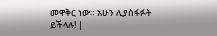መዋቅር ነው። አሁን ሊያስፋፉት ይችላሉ! |